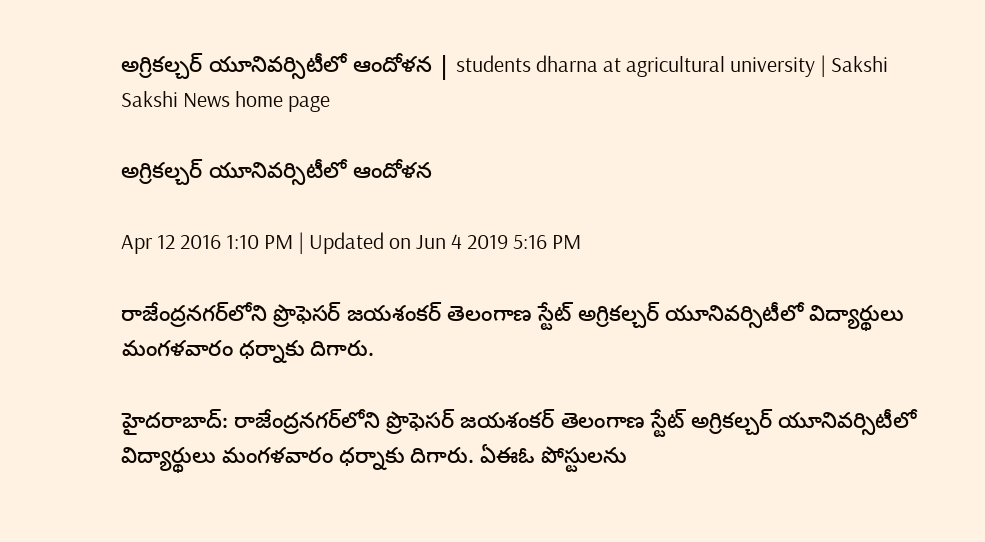అగ్రికల్చర్ యూనివర్సిటీలో ఆందోళన | students dharna at agricultural university | Sakshi
Sakshi News home page

అగ్రికల్చర్ యూనివర్సిటీలో ఆందోళన

Apr 12 2016 1:10 PM | Updated on Jun 4 2019 5:16 PM

రాజేంద్రనగర్‌లోని ప్రొఫెసర్ జయశంకర్ తెలంగాణ స్టేట్ అగ్రికల్చర్ యూనివర్సిటీలో విద్యార్థులు మంగళవారం ధర్నాకు దిగారు.

హైదరాబాద్‌: రాజేంద్రనగర్‌లోని ప్రొఫెసర్ జయశంకర్ తెలంగాణ స్టేట్ అగ్రికల్చర్ యూనివర్సిటీలో విద్యార్థులు మంగళవారం ధర్నాకు దిగారు. ఏఈఓ పోస్టులను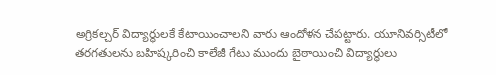అగ్రికల్చర్ విద్యార్థులకే కేటాయించాలని వారు ఆందోళన చేపట్టారు. యూనివర్సిటీలో తరగతులను బహిష్కరించి కాలేజీ గేటు ముందు బైఠాయించి విద్యార్థులు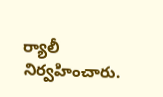ర్యాలీ నిర్వహించారు.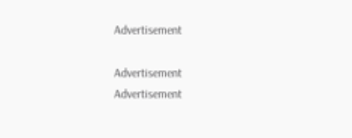Advertisement

Advertisement
Advertisement